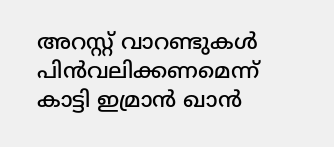അറസ്റ്റ് വാറണ്ടുകള്‍ പിന്‍വലിക്കണമെന്ന് കാട്ടി ഇമ്രാന്‍ ഖാന്‍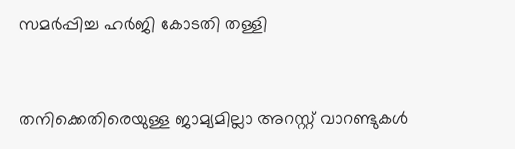സമര്‍പ്പിച്ച ഹര്‍ജി കോടതി തള്ളി


തനിക്കെതിരെയുള്ള ജാമ്യമില്ലാ അറസ്റ്റ് വാറണ്ടുകള്‍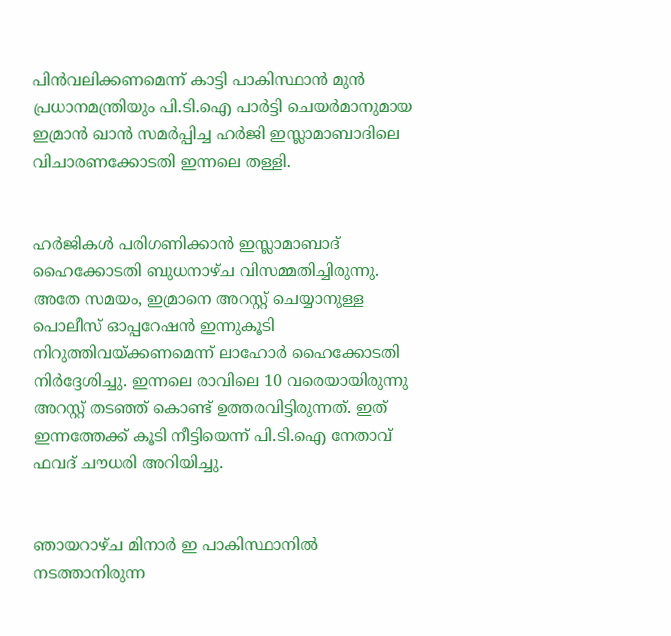പിന്‍വലിക്കണമെന്ന് കാട്ടി പാകിസ്ഥാന്‍ മുന്‍ പ്രധാനമന്ത്രിയും പി.ടി.ഐ പാര്‍ട്ടി ചെയര്‍മാനുമായ ഇമ്രാന്‍ ഖാന്‍ സമര്‍പ്പിച്ച ഹര്‍ജി ഇസ്ലാമാബാദിലെ വിചാരണക്കോടതി ഇന്നലെ തള്ളി.


ഹര്‍ജികള്‍ പരിഗണിക്കാന്‍ ഇസ്ലാമാബാദ് ഹൈക്കോടതി ബുധനാഴ്ച വിസമ്മതിച്ചിരുന്നു. അതേ സമയം, ഇമ്രാനെ അറസ്റ്റ് ചെയ്യാനുള്ള പൊലീസ് ഓപ്പറേഷന്‍ ഇന്നുകൂടി നിറുത്തിവയ്ക്കണമെന്ന് ലാഹോര്‍ ഹൈക്കോടതി നിര്‍ദ്ദേശിച്ചു. ഇന്നലെ രാവിലെ 10 വരെയായിരുന്നു അറസ്റ്റ് തടഞ്ഞ് കൊണ്ട് ഉത്തരവിട്ടിരുന്നത്. ഇത് ഇന്നത്തേക്ക് കൂടി നീട്ടിയെന്ന് പി.ടി.ഐ നേതാവ് ഫവദ് ചൗധരി അറിയിച്ചു.


ഞായറാഴ്ച മിനാര്‍ ഇ പാകിസ്ഥാനില്‍ നടത്താനിരുന്ന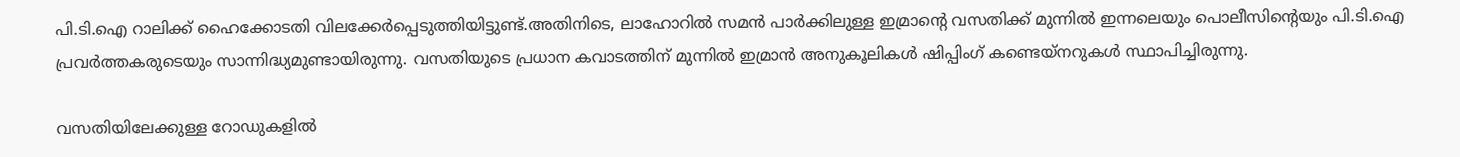പി.ടി.ഐ റാലിക്ക് ഹൈക്കോടതി വിലക്കേര്‍പ്പെടുത്തിയിട്ടുണ്ട്.അതിനിടെ, ലാഹോറില്‍ സമന്‍ പാര്‍ക്കിലുള്ള ഇമ്രാന്റെ വസതിക്ക് മുന്നില്‍ ഇന്നലെയും പൊലീസിന്റെയും പി.ടി.ഐ പ്രവര്‍ത്തകരുടെയും സാന്നിദ്ധ്യമുണ്ടായിരുന്നു. വസതിയുടെ പ്രധാന കവാടത്തിന് മുന്നില്‍ ഇമ്രാന്‍ അനുകൂലികള്‍ ഷിപ്പിംഗ് കണ്ടെയ്നറുകള്‍ സ്ഥാപിച്ചിരുന്നു.

വസതിയിലേക്കുള്ള റോഡുകളില്‍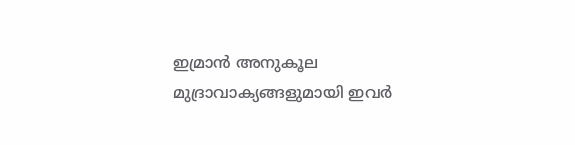ഇമ്രാന്‍ അനുകൂല മുദ്രാവാക്യങ്ങളുമായി ഇവര്‍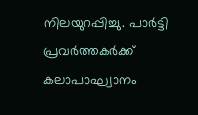നിലയുറപ്പിച്ചു. പാര്‍ട്ടി പ്രവര്‍ത്തകര്‍ക്ക് കലാപാഘ്വാനം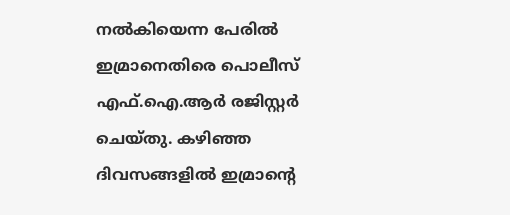നല്‍കിയെന്ന പേരില്‍ ഇമ്രാനെതിരെ പൊലീസ് എഫ്.ഐ.ആര്‍ രജിസ്റ്റര്‍ ചെയ്തു. കഴിഞ്ഞ ദിവസങ്ങളില്‍ ഇമ്രാന്റെ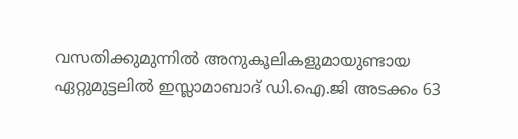വസതിക്കുമുന്നില്‍ അനുകൂലികളുമായുണ്ടായ ഏറ്റുമുട്ടലില്‍ ഇസ്ലാമാബാദ് ഡി.ഐ.ജി അടക്കം 63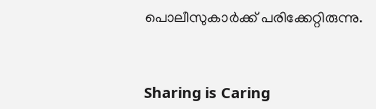പൊലീസുകാര്‍ക്ക് പരിക്കേറ്റിരുന്നു.



Sharing is Caring